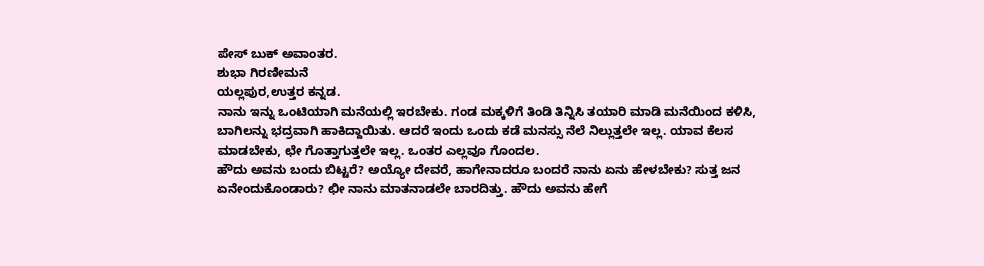ಪೇಸ್ ಬುಕ್ ಅವಾಂತರ.
ಶುಭಾ ಗಿರಣೀಮನೆ
ಯಲ್ಲಪುರ,ಉತ್ತರ ಕನ್ನಡ.
ನಾನು ಇನ್ನು ಒಂಟಿಯಾಗಿ ಮನೆಯಲ್ಲಿ ಇರಬೇಕು. ಗಂಡ ಮಕ್ಕಳಿಗೆ ತಿಂಡಿ ತಿನ್ನಿಸಿ ತಯಾರಿ ಮಾಡಿ ಮನೆಯಿಂದ ಕಳಿಸಿ, ಬಾಗಿಲನ್ನು ಭದ್ರವಾಗಿ ಹಾಕಿದ್ದಾಯಿತು. ಆದರೆ ಇಂದು ಒಂದು ಕಡೆ ಮನಸ್ಸು ನೆಲೆ ನಿಲ್ಲುತ್ತಲೇ ಇಲ್ಲ. ಯಾವ ಕೆಲಸ ಮಾಡಬೇಕು, ಛೇ ಗೊತ್ತಾಗುತ್ತಲೇ ಇಲ್ಲ. ಒಂತರ ಎಲ್ಲವೂ ಗೊಂದಲ.
ಹೌದು ಅವನು ಬಂದು ಬಿಟ್ಟರೆ? ಅಯ್ಯೋ ದೇವರೆ, ಹಾಗೇನಾದರೂ ಬಂದರೆ ನಾನು ಏನು ಹೇಳಬೇಕು? ಸುತ್ತ ಜನ ಏನೇಂದುಕೊಂಡಾರು? ಛೀ ನಾನು ಮಾತನಾಡಲೇ ಬಾರದಿತ್ತು. ಹೌದು ಅವನು ಹೇಗೆ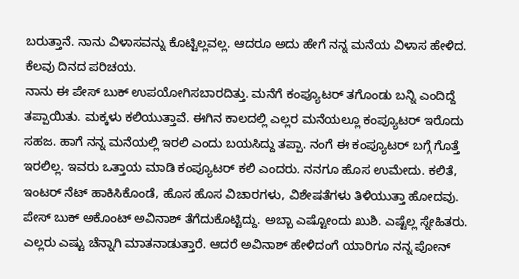ಬರುತ್ತಾನೆ. ನಾನು ವಿಳಾಸವನ್ನು ಕೊಟ್ಟಿಲ್ಲವಲ್ಲ. ಆದರೂ ಅದು ಹೇಗೆ ನನ್ನ ಮನೆಯ ವಿಳಾಸ ಹೇಳಿದ. ಕೆಲವು ದಿನದ ಪರಿಚಯ.
ನಾನು ಈ ಪೇಸ್ ಬುಕ್ ಉಪಯೋಗಿಸಬಾರದಿತ್ತು. ಮನೆಗೆ ಕಂಪ್ಯೂಟರ್ ತಗೊಂಡು ಬನ್ನಿ ಎಂದಿದ್ದೆ ತಪ್ಪಾಯಿತು. ಮಕ್ಕಳು ಕಲಿಯುತ್ತಾವೆ. ಈಗಿನ ಕಾಲದಲ್ಲಿ ಎಲ್ಲರ ಮನೆಯಲ್ಲೂ ಕಂಪ್ಯೂಟರ್ ಇರೊದು ಸಹಜ. ಹಾಗೆ ನನ್ನ ಮನೆಯಲ್ಲಿ ಇರಲಿ ಎಂದು ಬಯಸಿದ್ದು ತಪ್ಪಾ. ನಂಗೆ ಈ ಕಂಪ್ಯೂಟರ್ ಬಗ್ಗೆ ಗೊತ್ತೆ ಇರಲಿಲ್ಲ. ಇವರು ಒತ್ತಾಯ ಮಾಡಿ ಕಂಪ್ಯೂಟರ್ ಕಲಿ ಎಂದರು. ನನಗೂ ಹೊಸ ಉಮೇದು. ಕಲಿತೆ, ಇಂಟರ್ ನೆಟ್ ಹಾಕಿಸಿಕೊಂಡೆ, ಹೊಸ ಹೊಸ ವಿಚಾರಗಳು, ವಿಶೇಷತೆಗಳು ತಿಳಿಯುತ್ತಾ ಹೋದವು.
ಪೇಸ್ ಬುಕ್ ಅಕೊಂಟ್ ಅವಿನಾಶ್ ತೆಗೆದುಕೊಟ್ಟಿದ್ದು. ಅಬ್ಬಾ ಎಷ್ಟೋಂದು ಖುಶಿ. ಎಷ್ಟೆಲ್ಲ ಸ್ನೇಹಿತರು. ಎಲ್ಲರು ಎಷ್ಟು ಚೆನ್ನಾಗಿ ಮಾತನಾಡುತ್ತಾರೆ. ಆದರೆ ಅವಿನಾಶ್ ಹೇಳಿದಂಗೆ ಯಾರಿಗೂ ನನ್ನ ಪೋನ್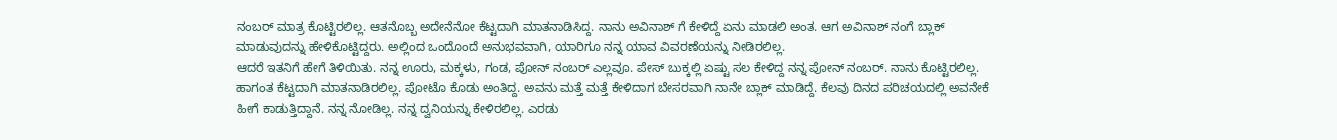ನಂಬರ್ ಮಾತ್ರ ಕೊಟ್ಟಿರಲಿಲ್ಲ. ಆತನೊಬ್ಬ ಅದೇನೆನೋ ಕೆಟ್ಟದಾಗಿ ಮಾತನಾಡಿಸಿದ್ದ. ನಾನು ಅವಿನಾಶ್ ಗೆ ಕೇಳಿದ್ದೆ ಏನು ಮಾಡಲಿ ಅಂತ. ಆಗ ಅವಿನಾಶ್ ನಂಗೆ ಬ್ಲಾಕ್ ಮಾಡುವುದನ್ನು ಹೇಳಿಕೊಟ್ಟಿದ್ದರು. ಅಲ್ಲಿಂದ ಒಂದೊಂದೆ ಅನುಭವವಾಗಿ, ಯಾರಿಗೂ ನನ್ನ ಯಾವ ವಿವರಣೆಯನ್ನು ನೀಡಿರಲಿಲ್ಲ.
ಆದರೆ ಇತನಿಗೆ ಹೇಗೆ ತಿಳಿಯಿತು. ನನ್ನ ಊರು, ಮಕ್ಕಳು, ಗಂಡ, ಪೋನ್ ನಂಬರ್ ಎಲ್ಲವೂ. ಪೇಸ್ ಬುಕ್ಕಲ್ಲಿ ಏಷ್ಟು ಸಲ ಕೇಳಿದ್ದ ನನ್ನ ಪೋನ್ ನಂಬರ್. ನಾನು ಕೊಟ್ಟಿರಲಿಲ್ಲ. ಹಾಗಂತ ಕೆಟ್ಟದಾಗಿ ಮಾತನಾಡಿರಲಿಲ್ಲ. ಪೋಟೊ ಕೊಡು ಅಂತಿದ್ದ. ಅವನು ಮತ್ತೆ ಮತ್ತೆ ಕೇಳಿದಾಗ ಬೇಸರವಾಗಿ ನಾನೇ ಬ್ಲಾಕ್ ಮಾಡಿದ್ದೆ. ಕೆಲವು ದಿನದ ಪರಿಚಯದಲ್ಲಿ ಅವನೇಕೆ ಹೀಗೆ ಕಾಡುತ್ತಿದ್ದಾನೆ. ನನ್ನ ನೋಡಿಲ್ಲ. ನನ್ನ ದ್ವನಿಯನ್ನು ಕೇಳಿರಲಿಲ್ಲ. ಎರಡು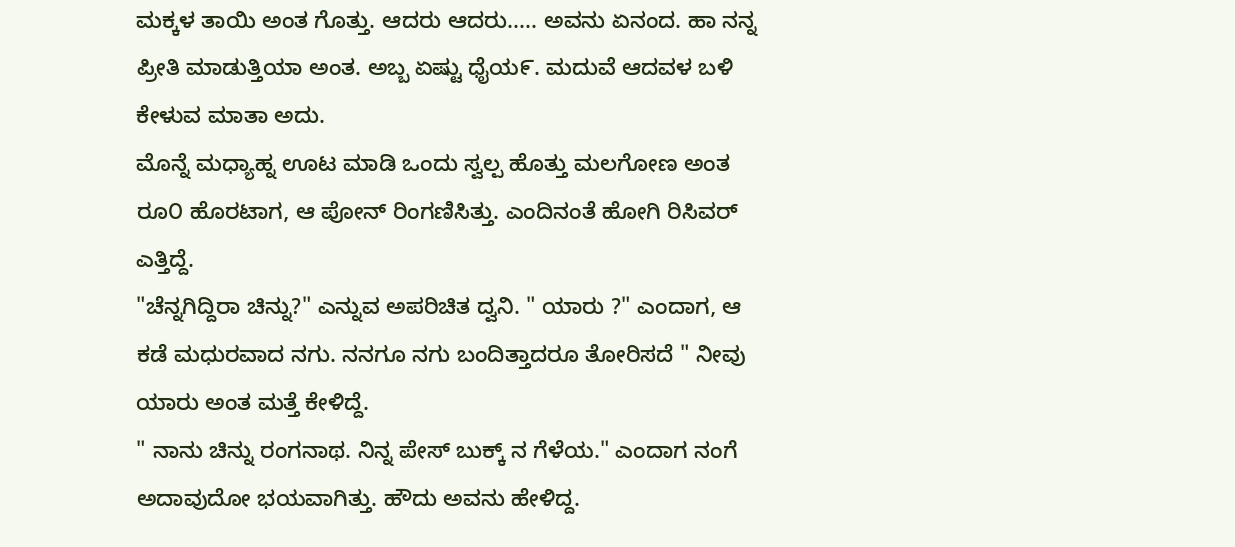ಮಕ್ಕಳ ತಾಯಿ ಅಂತ ಗೊತ್ತು. ಆದರು ಆದರು..... ಅವನು ಏನಂದ. ಹಾ ನನ್ನ ಪ್ರೀತಿ ಮಾಡುತ್ತಿಯಾ ಅಂತ. ಅಬ್ಬ ಏಷ್ಟು ಧೈಯ೯. ಮದುವೆ ಆದವಳ ಬಳಿ ಕೇಳುವ ಮಾತಾ ಅದು.
ಮೊನ್ನೆ ಮಧ್ಯಾಹ್ನ ಊಟ ಮಾಡಿ ಒಂದು ಸ್ವಲ್ಪ ಹೊತ್ತು ಮಲಗೋಣ ಅಂತ ರೂ೦ ಹೊರಟಾಗ, ಆ ಪೋನ್ ರಿಂಗಣಿಸಿತ್ತು. ಎಂದಿನಂತೆ ಹೋಗಿ ರಿಸಿವರ್ ಎತ್ತಿದ್ದೆ.
"ಚೆನ್ನಗಿದ್ದಿರಾ ಚಿನ್ನು?" ಎನ್ನುವ ಅಪರಿಚಿತ ದ್ವನಿ. " ಯಾರು ?" ಎಂದಾಗ, ಆ ಕಡೆ ಮಧುರವಾದ ನಗು. ನನಗೂ ನಗು ಬಂದಿತ್ತಾದರೂ ತೋರಿಸದೆ " ನೀವು ಯಾರು ಅಂತ ಮತ್ತೆ ಕೇಳಿದ್ದೆ.
" ನಾನು ಚಿನ್ನು ರಂಗನಾಥ. ನಿನ್ನ ಪೇಸ್ ಬುಕ್ಕ್ ನ ಗೆಳೆಯ." ಎಂದಾಗ ನಂಗೆ ಅದಾವುದೋ ಭಯವಾಗಿತ್ತು. ಹೌದು ಅವನು ಹೇಳಿದ್ದ.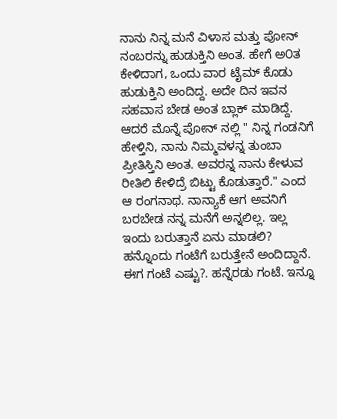ನಾನು ನಿನ್ನ ಮನೆ ವಿಳಾಸ ಮತ್ತು ಪೋನ್ ನಂಬರನ್ನು ಹುಡುಕ್ತಿನಿ ಅಂತ. ಹೇಗೆ ಅ೦ತ ಕೇಳಿದಾಗ, ಒಂದು ವಾರ ಟೈಮ್ ಕೊಡು ಹುಡುಕ್ತಿನಿ ಅಂದಿದ್ದ. ಅದೇ ದಿನ ಇವನ ಸಹವಾಸ ಬೇಡ ಅಂತ ಬ್ಲಾಕ್ ಮಾಡಿದ್ದೆ.
ಆದರೆ ಮೊನ್ನೆ ಪೋನ್ ನಲ್ಲಿ " ನಿನ್ನ ಗಂಡನಿಗೆ ಹೇಳ್ತಿನಿ, ನಾನು ನಿಮ್ಮವಳನ್ನ ತುಂಬಾ ಪ್ರೀತಿಸ್ತಿನಿ ಅಂತ. ಅವರನ್ನ ನಾನು ಕೇಳುವ ರೀತಿಲಿ ಕೇಳಿದ್ರೆ ಬಿಟ್ಟು ಕೊಡುತ್ತಾರೆ." ಎಂದ ಆ ರಂಗನಾಥ. ನಾನ್ಯಾಕೆ ಆಗ ಅವನಿಗೆ ಬರಬೇಡ ನನ್ನ ಮನೆಗೆ ಅನ್ನಲಿಲ್ಲ. ಇಲ್ಲ ಇಂದು ಬರುತ್ತಾನೆ ಏನು ಮಾಡಲಿ? ಹನ್ನೊಂದು ಗಂಟೆಗೆ ಬರುತ್ತೇನೆ ಅಂದಿದ್ದಾನೆ. ಈಗ ಗಂಟೆ ಎಷ್ಟು?. ಹನ್ನೆರಡು ಗಂಟೆ. ಇನ್ನೂ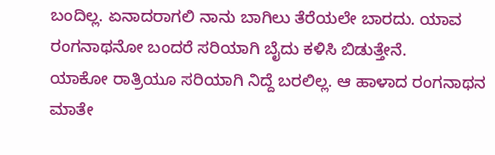ಬಂದಿಲ್ಲ. ಏನಾದರಾಗಲಿ ನಾನು ಬಾಗಿಲು ತೆರೆಯಲೇ ಬಾರದು. ಯಾವ ರಂಗನಾಥನೋ ಬಂದರೆ ಸರಿಯಾಗಿ ಬೈದು ಕಳಿಸಿ ಬಿಡುತ್ತೇನೆ.
ಯಾಕೋ ರಾತ್ರಿಯೂ ಸರಿಯಾಗಿ ನಿದ್ದೆ ಬರಲಿಲ್ಲ. ಆ ಹಾಳಾದ ರಂಗನಾಥನ ಮಾತೇ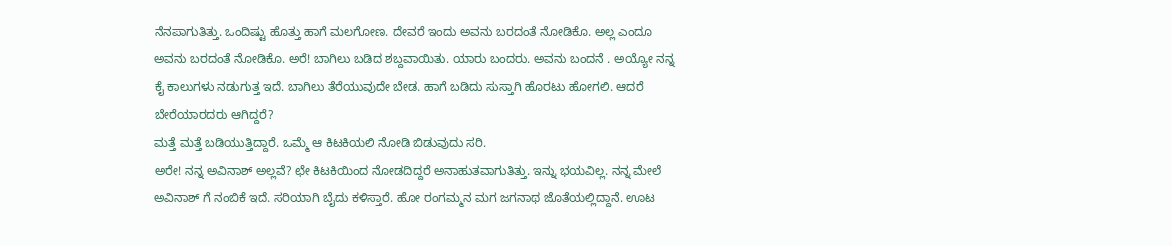ನೆನಪಾಗುತಿತ್ತು. ಒಂದಿಷ್ಟು ಹೊತ್ತು ಹಾಗೆ ಮಲಗೋಣ. ದೇವರೆ ಇಂದು ಅವನು ಬರದಂತೆ ನೋಡಿಕೊ. ಅಲ್ಲ ಎಂದೂ ಅವನು ಬರದಂತೆ ನೋಡಿಕೊ. ಅರೆ! ಬಾಗಿಲು ಬಡಿದ ಶಬ್ದವಾಯಿತು. ಯಾರು ಬಂದರು. ಅವನು ಬಂದನೆ . ಅಯ್ಯೋ ನನ್ನ ಕೈ ಕಾಲುಗಳು ನಡುಗುತ್ತ ಇದೆ. ಬಾಗಿಲು ತೆರೆಯುವುದೇ ಬೇಡ. ಹಾಗೆ ಬಡಿದು ಸುಸ್ತಾಗಿ ಹೊರಟು ಹೋಗಲಿ. ಆದರೆ ಬೇರೆಯಾರದರು ಆಗಿದ್ದರೆ?
ಮತ್ತೆ ಮತ್ತೆ ಬಡಿಯುತ್ತಿದ್ದಾರೆ. ಒಮ್ಮೆ ಆ ಕಿಟಕಿಯಲಿ ನೋಡಿ ಬಿಡುವುದು ಸರಿ.
ಅರೇ! ನನ್ನ ಅವಿನಾಶ್ ಅಲ್ಲವೆ? ಛೇ ಕಿಟಕಿಯಿಂದ ನೋಡದಿದ್ದರೆ ಅನಾಹುತವಾಗುತಿತ್ತು. ಇನ್ನು ಭಯವಿಲ್ಲ. ನನ್ನ ಮೇಲೆ ಅವಿನಾಶ್ ಗೆ ನಂಬಿಕೆ ಇದೆ. ಸರಿಯಾಗಿ ಬೈದು ಕಳಿಸ್ತಾರೆ. ಹೋ ರಂಗಮ್ಮನ ಮಗ ಜಗನಾಥ ಜೊತೆಯಲ್ಲಿದ್ದಾನೆ. ಊಟ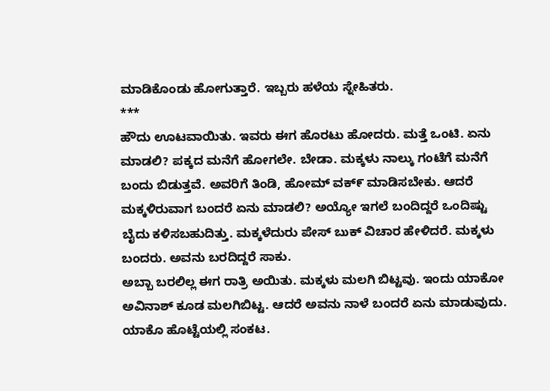ಮಾಡಿಕೊಂಡು ಹೋಗುತ್ತಾರೆ. ಇಬ್ಬರು ಹಳೆಯ ಸ್ನೇಹಿತರು.
***
ಹೌದು ಊಟವಾಯಿತು. ಇವರು ಈಗ ಹೊರಟು ಹೋದರು. ಮತ್ತೆ ಒಂಟಿ. ಏನು ಮಾಡಲಿ? ಪಕ್ಕದ ಮನೆಗೆ ಹೋಗಲೇ. ಬೇಡಾ. ಮಕ್ಕಳು ನಾಲ್ಕು ಗಂಟೆಗೆ ಮನೆಗೆ ಬಂದು ಬಿಡುತ್ತವೆ. ಅವರಿಗೆ ತಿಂಡಿ, ಹೋಮ್ ವಕ್೯ ಮಾಡಿಸಬೇಕು. ಆದರೆ ಮಕ್ಕಳಿರುವಾಗ ಬಂದರೆ ಏನು ಮಾಡಲಿ? ಅಯ್ಯೋ ಇಗಲೆ ಬಂದಿದ್ದರೆ ಒಂದಿಷ್ಟು ಬೈದು ಕಳಿಸಬಹುದಿತ್ತು. ಮಕ್ಕಳೆದುರು ಪೇಸ್ ಬುಕ್ ವಿಚಾರ ಹೇಳಿದರೆ. ಮಕ್ಕಳು ಬಂದರು. ಅವನು ಬರದಿದ್ದರೆ ಸಾಕು.
ಅಬ್ಬಾ ಬರಲಿಲ್ಲ ಈಗ ರಾತ್ರಿ ಅಯಿತು. ಮಕ್ಕಳು ಮಲಗಿ ಬಿಟ್ಟವು. ಇಂದು ಯಾಕೋ ಅವಿನಾಶ್ ಕೂಡ ಮಲಗಿಬಿಟ್ಟ. ಆದರೆ ಅವನು ನಾಳೆ ಬಂದರೆ ಏನು ಮಾಡುವುದು. ಯಾಕೊ ಹೊಟ್ಟೆಯಲ್ಲಿ ಸಂಕಟ.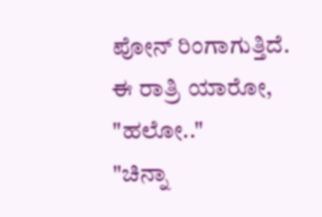ಪೋನ್ ರಿಂಗಾಗುತ್ತಿದೆ. ಈ ರಾತ್ರಿ ಯಾರೋ,
"ಹಲೋ.."
"ಚಿನ್ನಾ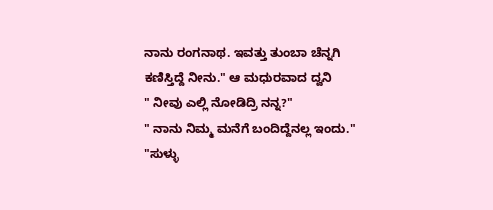ನಾನು ರಂಗನಾಥ. ಇವತ್ತು ತುಂಬಾ ಚೆನ್ನಗಿ ಕಣಿಸ್ತಿದ್ದೆ ನೀನು." ಆ ಮಧುರವಾದ ದ್ವನಿ
" ನೀವು ಎಲ್ಲಿ ನೋಡಿದ್ರಿ ನನ್ನ?"
" ನಾನು ನಿಮ್ಮ ಮನೆಗೆ ಬಂದಿದ್ದೆನಲ್ಲ ಇಂದು."
"ಸುಳ್ಳು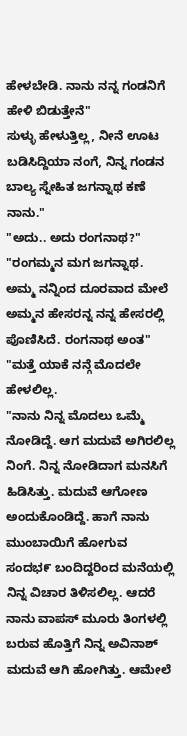ಹೇಳಬೇಡಿ. ನಾನು ನನ್ನ ಗಂಡನಿಗೆ ಹೇಳಿ ಬಿಡುತ್ತೇನೆ"
ಸುಳ್ಳು ಹೇಳುತ್ತಿಲ್ಲ, ನೀನೆ ಊಟ ಬಡಿಸಿದ್ದಿಯಾ ನಂಗೆ, ನಿನ್ನ ಗಂಡನ ಬಾಲ್ಯ ಸ್ನೇಹಿತ ಜಗನ್ನಾಥ ಕಣೆ ನಾನು."
"ಅದು.. ಅದು ರಂಗನಾಥ?"
"ರಂಗಮ್ಮನ ಮಗ ಜಗನ್ನಾಥ. ಅಮ್ಮ ನನ್ನಿಂದ ದೂರವಾದ ಮೇಲೆ ಅಮ್ಮನ ಹೇಸರನ್ನ ನನ್ನ ಹೇಸರಲ್ಲಿ ಪೊಣಿಸಿದೆ. ರಂಗನಾಥ ಅಂತ"
"ಮತ್ತೆ ಯಾಕೆ ನನ್ಗೆ ಮೊದಲೇ ಹೇಳಲಿಲ್ಲ.
"ನಾನು ನಿನ್ನ ಮೊದಲು ಒಮ್ಮೆ ನೋಡಿದ್ದೆ. ಆಗ ಮದುವೆ ಅಗಿರಲಿಲ್ಲ ನಿಂಗೆ. ನಿನ್ನ ನೋಡಿದಾಗ ಮನಸಿಗೆ ಹಿಡಿಸಿತ್ತು. ಮದುವೆ ಆಗೋಣ ಅಂದುಕೊಂಡಿದ್ದೆ. ಹಾಗೆ ನಾನು ಮುಂಬಾಯಿಗೆ ಹೋಗುವ ಸಂದಭ೯ ಬಂದಿದ್ದರಿಂದ ಮನೆಯಲ್ಲಿ ನಿನ್ನ ವಿಚಾರ ತಿಳಿಸಲಿಲ್ಲ. ಆದರೆ ನಾನು ವಾಪಸ್ ಮೂರು ತಿಂಗಳಲ್ಲಿ ಬರುವ ಹೊತ್ತಿಗೆ ನಿನ್ನ ಅವಿನಾಶ್ ಮದುವೆ ಆಗಿ ಹೋಗಿತ್ತು. ಆಮೇಲೆ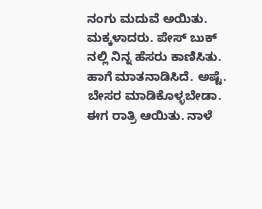ನಂಗು ಮದುವೆ ಅಯಿತು. ಮಕ್ಕಳಾದರು. ಪೇಸ್ ಬುಕ್ ನಲ್ಲಿ ನಿನ್ನ ಹೆಸರು ಕಾಣಿಸಿತು. ಹಾಗೆ ಮಾತನಾಡಿಸಿದೆ. ಅಷ್ಟೆ. ಬೇಸರ ಮಾಡಿಕೊಳ್ಳಬೇಡಾ. ಈಗ ರಾತ್ರಿ ಆಯಿತು. ನಾಳೆ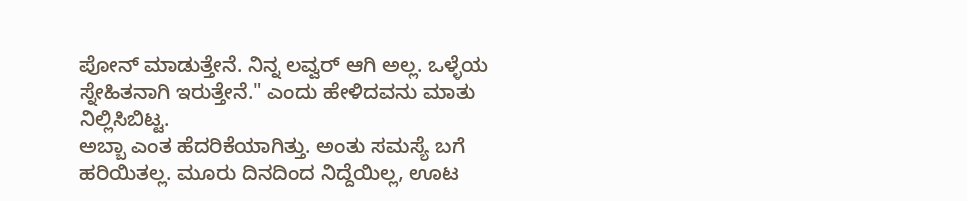ಪೋನ್ ಮಾಡುತ್ತೇನೆ. ನಿನ್ನ ಲವ್ವರ್ ಆಗಿ ಅಲ್ಲ. ಒಳ್ಳೆಯ ಸ್ನೇಹಿತನಾಗಿ ಇರುತ್ತೇನೆ." ಎಂದು ಹೇಳಿದವನು ಮಾತು ನಿಲ್ಲಿಸಿಬಿಟ್ಟ.
ಅಬ್ಬಾ ಎಂತ ಹೆದರಿಕೆಯಾಗಿತ್ತು. ಅಂತು ಸಮಸ್ಯೆ ಬಗೆ ಹರಿಯಿತಲ್ಲ. ಮೂರು ದಿನದಿಂದ ನಿದ್ದೆಯಿಲ್ಲ, ಊಟ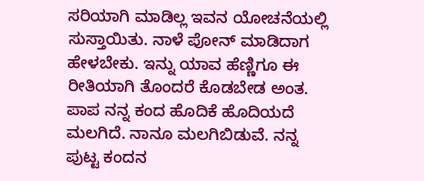ಸರಿಯಾಗಿ ಮಾಡಿಲ್ಲ ಇವನ ಯೋಚನೆಯಲ್ಲಿ ಸುಸ್ತಾಯಿತು. ನಾಳೆ ಪೋನ್ ಮಾಡಿದಾಗ ಹೇಳಬೇಕು. ಇನ್ನು ಯಾವ ಹೆಣ್ಣಿಗೂ ಈ ರೀತಿಯಾಗಿ ತೊಂದರೆ ಕೊಡಬೇಡ ಅಂತ.
ಪಾಪ ನನ್ನ ಕಂದ ಹೊದಿಕೆ ಹೊದಿಯದೆ ಮಲಗಿದೆ. ನಾನೂ ಮಲಗಿಬಿಡುವೆ. ನನ್ನ ಪುಟ್ಟ ಕಂದನ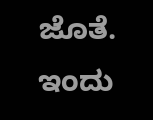ಜೊತೆ. ಇಂದು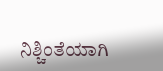ನಿಶ್ಚಿಂತೆಯಾಗಿ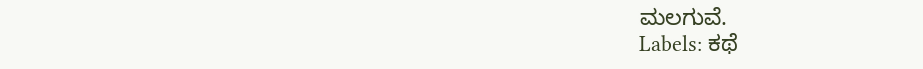ಮಲಗುವೆ.
Labels: ಕಥೆ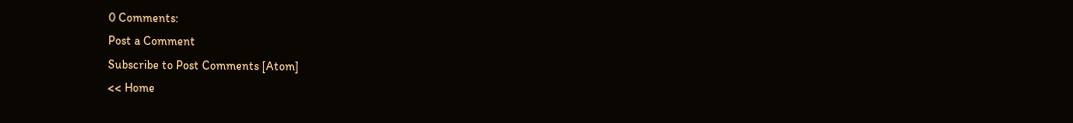0 Comments:
Post a Comment
Subscribe to Post Comments [Atom]
<< Home